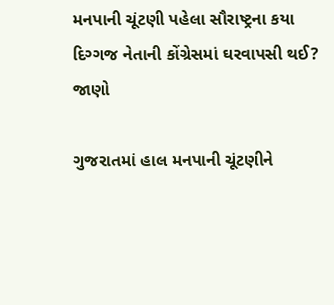મનપાની ચૂંટણી પહેલા સૌરાષ્ટ્રના કયા દિગ્ગજ નેતાની કોંગ્રેસમાં ઘરવાપસી થઈ? જાણો

ગુજરાતમાં હાલ મનપાની ચૂંટણીને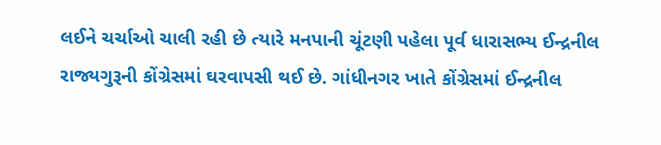લઈને ચર્ચાઓ ચાલી રહી છે ત્યારે મનપાની ચૂંટણી પહેલા પૂર્વ ધારાસભ્ય ઈન્દ્રનીલ રાજ્યગુરૂની કોંગ્રેસમાં ઘરવાપસી થઈ છે. ગાંધીનગર ખાતે કોંગ્રેસમાં ઈન્દ્રનીલ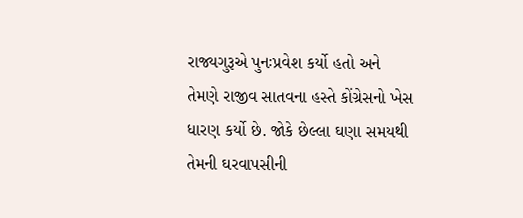રાજ્યગુરૂએ પુનઃપ્રવેશ કર્યો હતો અને તેમણે રાજીવ સાતવના હસ્તે કોંગ્રેસનો ખેસ ધારણ કર્યો છે. જોકે છેલ્લા ઘણા સમયથી તેમની ઘરવાપસીની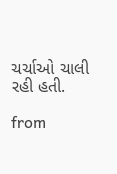ચર્ચાઓ ચાલી રહી હતી.

from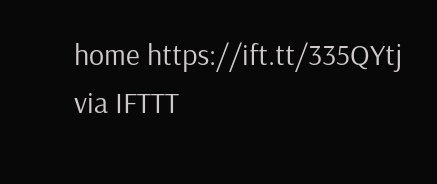home https://ift.tt/335QYtj
via IFTTT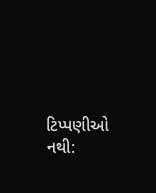ટિપ્પણીઓ નથી: